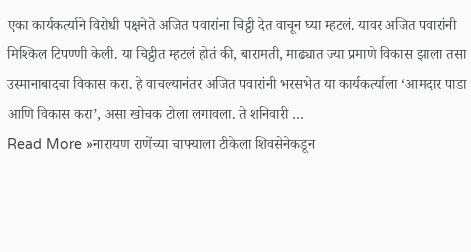एका कार्यकर्त्याने विरोधी पक्षनेते अजित पवारांना चिट्ठी देत वाचून घ्या म्हटलं. यावर अजित पवारांनी मिश्किल टिपण्णी केली. या चिट्ठीत म्हटलं होतं की, बारामती, माढ्यात ज्या प्रमाणे विकास झाला तसा उस्मानाबादचा विकास करा. हे वाचल्यानंतर अजित पवारांनी भरसभेत या कार्यकर्त्याला ‘आमदार पाडा आणि विकास करा’, असा खोचक टोला लगावला. ते शनिवारी …
Read More »नारायण राणेंच्या चाफ्याला टीकेला शिवसेनेकडून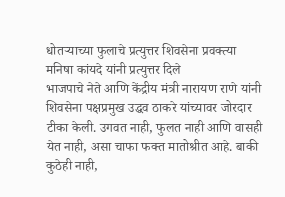धोतऱ्याच्या फुलाचे प्रत्युत्तर शिवसेना प्रवक्त्या मनिषा कांयदे यांनी प्रत्युत्तर दिले
भाजपाचे नेते आणि केंद्रीय मंत्री नारायण राणे यांनी शिवसेना पक्षप्रमुख उद्धव ठाकरे यांच्यावर जोरदार टीका केली. उगवत नाही, फुलत नाही आणि वासही येत नाही, असा चाफा फक्त मातोश्रीत आहे. बाकी कुठेही नाही,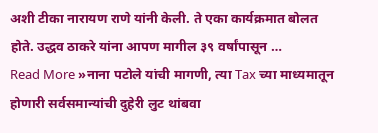अशी टीका नारायण राणे यांनी केली. ते एका कार्यक्रमात बोलत होते. उद्धव ठाकरे यांना आपण मागील ३९ वर्षांपासून …
Read More »नाना पटोले यांची मागणी, त्या Tax च्या माध्यमातून होणारी सर्वसमान्यांची दुहेरी लुट थांबवा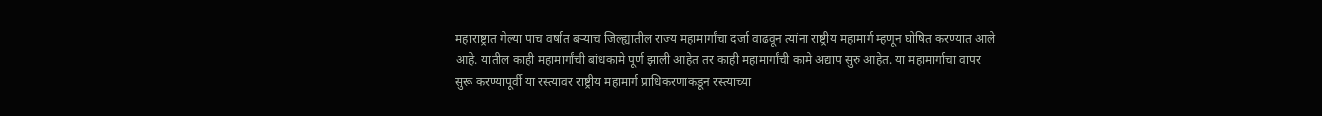महाराष्ट्रात गेल्या पाच वर्षात बऱ्याच जिल्ह्यातील राज्य महामार्गांचा दर्जा वाढवून त्यांना राष्ट्रीय महामार्ग म्हणून घोषित करण्यात आले आहे. यातील काही महामार्गांची बांधकामे पूर्ण झाली आहेत तर काही महामार्गांची कामे अद्याप सुरु आहेत. या महामार्गाचा वापर सुरू करण्यापूर्वी या रस्त्यावर राष्ट्रीय महामार्ग प्राधिकरणाकडून रस्त्याच्या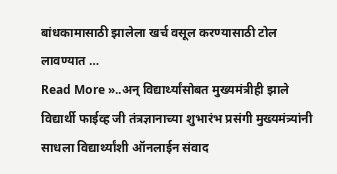बांधकामासाठी झालेला खर्च वसूल करण्यासाठी टोल लावण्यात …
Read More »..अन् विद्यार्थ्यांसोबत मुख्यमंत्रीही झाले विद्यार्थी फाईव्ह जी तंत्रज्ञानाच्या शुभारंभ प्रसंगी मुख्यमंत्र्यांनी साधला विद्यार्थ्यांशी ऑनलाईन संवाद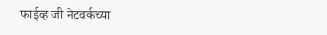फाईव्ह जी नेटवर्कच्या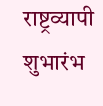राष्ट्रव्यापी शुभारंभ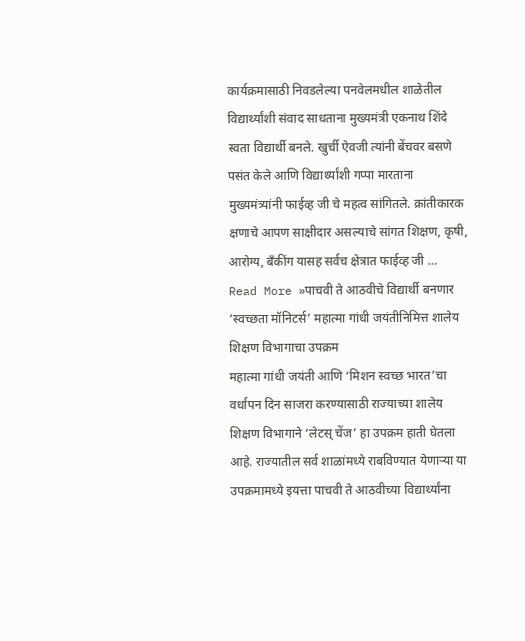कार्यक्रमासाठी निवडलेल्या पनवेलमधील शाळेतील विद्यार्थ्यांशी संवाद साधताना मुख्यमंत्री एकनाथ शिंदे स्वता विद्यार्थी बनले. खुर्ची ऐवजी त्यांनी बेंचवर बसणे पसंत केले आणि विद्यार्थ्यांशी गप्पा मारताना मुख्यमंत्र्यांनी फाईव्ह जी चे महत्व सांगितले. क्रांतीकारक क्षणाचे आपण साक्षीदार असल्याचे सांगत शिक्षण, कृषी, आरोग्य, बॅंकींग यासह सर्वच क्षेत्रात फाईव्ह जी …
Read More »पाचवी ते आठवीचे विद्यार्थी बनणार ‘स्वच्छता मॉनिटर्स’ महात्मा गांधी जयंतीनिमित्त शालेय शिक्षण विभागाचा उपक्रम
महात्मा गांधी जयंती आणि ‘मिशन स्वच्छ भारत’चा वर्धापन दिन साजरा करण्यासाठी राज्याच्या शालेय शिक्षण विभागाने ‘लेटस् चेंज’ हा उपक्रम हाती घेतला आहे. राज्यातील सर्व शाळांमध्ये राबविण्यात येणाऱ्या या उपक्रमामध्ये इयत्ता पाचवी ते आठवीच्या विद्यार्थ्यांना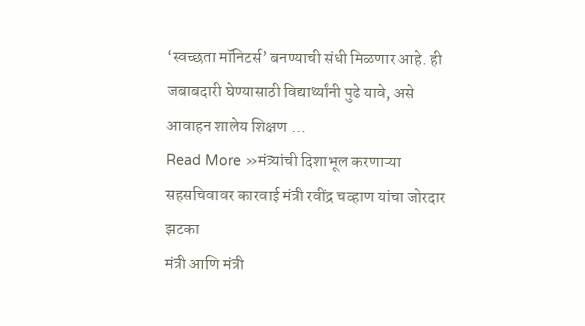‘स्वच्छता मॉनिटर्स’ बनण्याची संधी मिळणार आहे. ही जबाबदारी घेण्यासाठी विद्यार्थ्यांनी पुढे यावे, असे आवाहन शालेय शिक्षण …
Read More »मंत्र्यांची दिशाभूल करणाऱ्या सहसचिवावर कारवाई मंत्री रवींद्र चव्हाण यांचा जोरदार झटका
मंत्री आणि मंत्री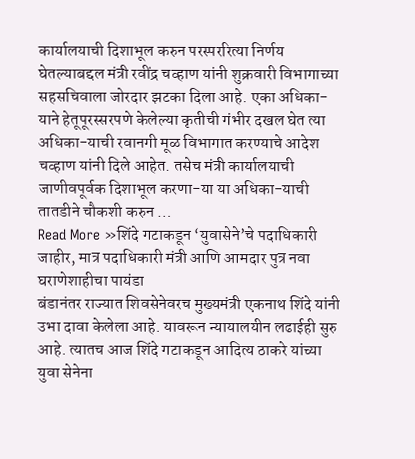कार्यालयाची दिशाभूल करुन परस्पररित्या निर्णय घेतल्याबद्दल मंत्री रवींद्र चव्हाण यांनी शुक्रवारी विभागाच्या सहसचिवाला जोरदार झटका दिला आहे. एका अधिका-याने हेतूपूरस्सरपणे केलेल्या कृतीची गंभीर दखल घेत त्या अधिका-याची रवानगी मूळ विभागात करण्याचे आदेश चव्हाण यांनी दिले आहेत. तसेच मंत्री कार्यालयाची जाणीवपूर्वक दिशाभूल करणा-या या अधिका-याची तातडीने चौकशी करुन …
Read More »शिंदे गटाकडून ‘युवासेने’चे पदाधिकारी जाहीर, मात्र पदाधिकारी मंत्री आणि आमदार पुत्र नवा घराणेशाहीचा पायंडा
बंडानंतर राज्यात शिवसेनेवरच मुख्यमंत्री एकनाथ शिंदे यांनी उभा दावा केलेला आहे. यावरून न्यायालयीन लढाईही सुरु आहे. त्यातच आज शिंदे गटाकडून आदित्य ठाकरे यांच्या युवा सेनेना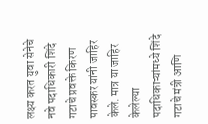लक्ष्य करत युवा सेनेचे नवे पदाधिकारी शिंदे गटाचे प्रवक्ते किरण पावस्कर यांनी जाहिर केले. मात्र या जाहिर केलेल्या पदाधिकाऱ्यांमध्ये शिंदे गटाचे मंत्री आणि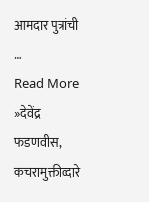आमदार पुत्रांची …
Read More »देवेंद्र फडणवीस, कचरामुक्तीव्दारे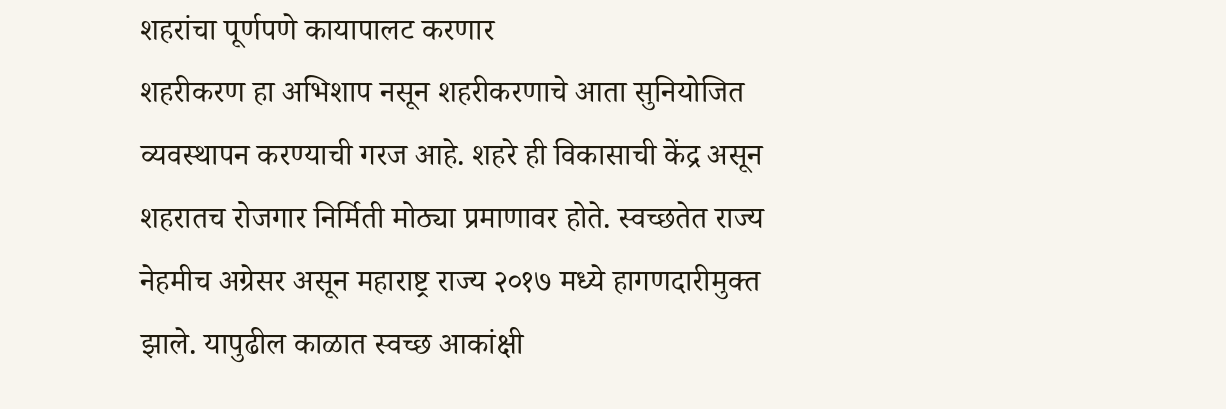शहरांचा पूर्णपणे कायापालट करणार
शहरीकरण हा अभिशाप नसून शहरीकरणाचे आता सुनियोजित व्यवस्थापन करण्याची गरज आहे. शहरे ही विकासाची केंद्र असून शहरातच रोजगार निर्मिती मोठ्या प्रमाणावर होते. स्वच्छतेत राज्य नेहमीच अग्रेसर असून महाराष्ट्र राज्य २०१७ मध्ये हागणदारीमुक्त झाले. यापुढील काळात स्वच्छ आकांक्षी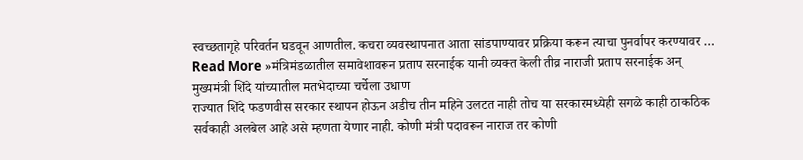स्वच्छतागृहे परिवर्तन घडवून आणतील. कचरा व्यवस्थापनात आता सांडपाण्यावर प्रक्रिया करून त्याचा पुनर्वापर करण्यावर …
Read More »मंत्रिमंडळातील समावेशावरून प्रताप सरनाईक यानी व्यक्त केली तीव्र नाराजी प्रताप सरनाईक अन् मुख्यमंत्री शिंदे यांच्यातील मतभेदाच्या चर्चेला उधाण
राज्यात शिंदे फडणवीस सरकार स्थापन होऊन अडीच तीन महिने उलटत नाही तोच या सरकारमध्येही सगळे काही ठाकठिक सर्वकाही अलबेल आहे असे म्हणता येणार नाही. कोणी मंत्री पदावरून नाराज तर कोणी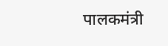पालकमंत्री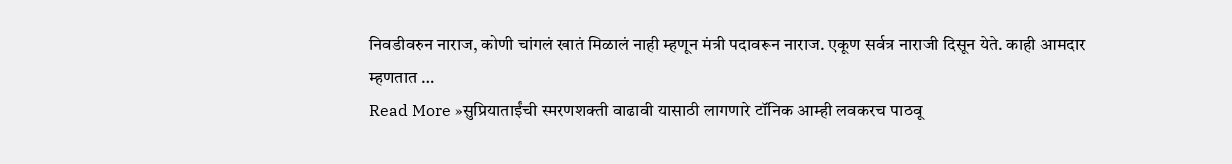निवडीवरुन नाराज, कोणी चांगलं खातं मिळालं नाही म्हणून मंत्री पदावरून नाराज. एकूण सर्वत्र नाराजी दिसून येते. काही आमदार म्हणतात …
Read More »सुप्रियाताईंची स्मरणशक्ती वाढावी यासाठी लागणारे टॉनिक आम्ही लवकरच पाठवू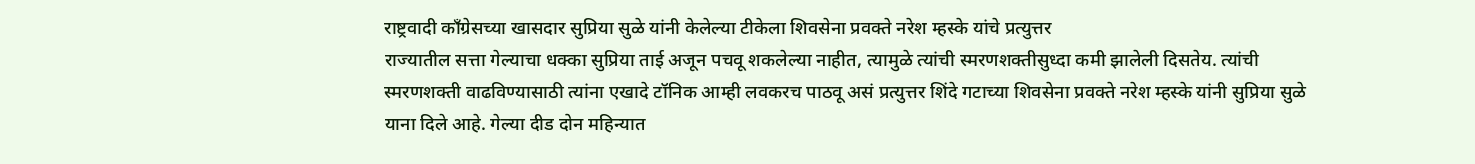राष्ट्रवादी काँग्रेसच्या खासदार सुप्रिया सुळे यांनी केलेल्या टीकेला शिवसेना प्रवक्ते नरेश म्हस्के यांचे प्रत्युत्तर
राज्यातील सत्ता गेल्याचा धक्का सुप्रिया ताई अजून पचवू शकलेल्या नाहीत, त्यामुळे त्यांची स्मरणशक्तीसुध्दा कमी झालेली दिसतेय. त्यांची स्मरणशक्ती वाढविण्यासाठी त्यांना एखादे टॉनिक आम्ही लवकरच पाठवू असं प्रत्युत्तर शिंदे गटाच्या शिवसेना प्रवक्ते नरेश म्हस्के यांनी सुप्रिया सुळे याना दिले आहे. गेल्या दीड दोन महिन्यात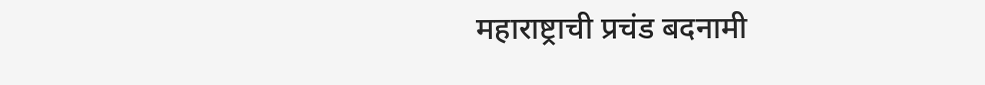महाराष्ट्राची प्रचंड बदनामी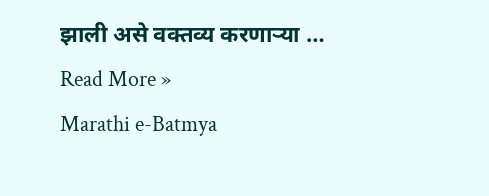झाली असे वक्तव्य करणाऱ्या …
Read More »
Marathi e-Batmya